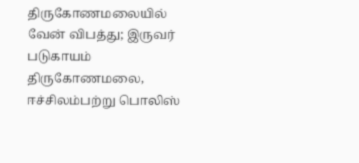திருகோணமலையில் வேன் விபத்து; இருவர் படுகாயம்
திருகோணமலை, ஈச்சிலம்பற்று பொலிஸ்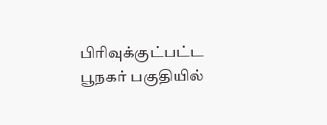பிரிவுக்குட்பட்ட பூநகர் பகுதியில்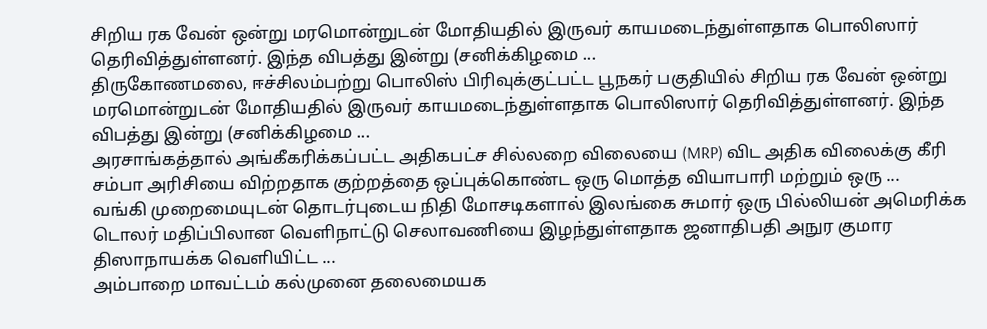சிறிய ரக வேன் ஒன்று மரமொன்றுடன் மோதியதில் இருவர் காயமடைந்துள்ளதாக பொலிஸார் தெரிவித்துள்ளனர். இந்த விபத்து இன்று (சனிக்கிழமை ...
திருகோணமலை, ஈச்சிலம்பற்று பொலிஸ் பிரிவுக்குட்பட்ட பூநகர் பகுதியில் சிறிய ரக வேன் ஒன்று மரமொன்றுடன் மோதியதில் இருவர் காயமடைந்துள்ளதாக பொலிஸார் தெரிவித்துள்ளனர். இந்த விபத்து இன்று (சனிக்கிழமை ...
அரசாங்கத்தால் அங்கீகரிக்கப்பட்ட அதிகபட்ச சில்லறை விலையை (MRP) விட அதிக விலைக்கு கீரி சம்பா அரிசியை விற்றதாக குற்றத்தை ஒப்புக்கொண்ட ஒரு மொத்த வியாபாரி மற்றும் ஒரு ...
வங்கி முறைமையுடன் தொடர்புடைய நிதி மோசடிகளால் இலங்கை சுமார் ஒரு பில்லியன் அமெரிக்க டொலர் மதிப்பிலான வெளிநாட்டு செலாவணியை இழந்துள்ளதாக ஜனாதிபதி அநுர குமார திஸாநாயக்க வெளியிட்ட ...
அம்பாறை மாவட்டம் கல்முனை தலைமையக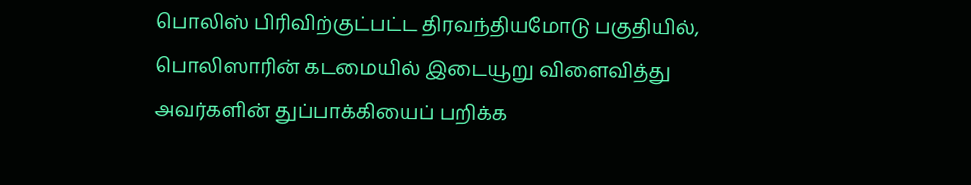பொலிஸ் பிரிவிற்குட்பட்ட திரவந்தியமோடு பகுதியில், பொலிஸாரின் கடமையில் இடையூறு விளைவித்து அவர்களின் துப்பாக்கியைப் பறிக்க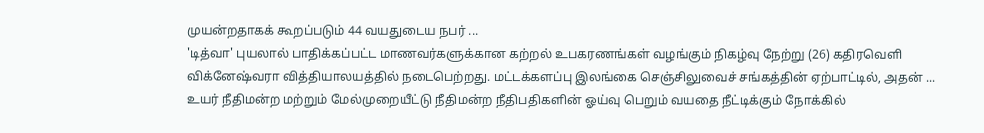முயன்றதாகக் கூறப்படும் 44 வயதுடைய நபர் ...
'டித்வா' புயலால் பாதிக்கப்பட்ட மாணவர்களுக்கான கற்றல் உபகரணங்கள் வழங்கும் நிகழ்வு நேற்று (26) கதிரவெளி விக்னேஷ்வரா வித்தியாலயத்தில் நடைபெற்றது. மட்டக்களப்பு இலங்கை செஞ்சிலுவைச் சங்கத்தின் ஏற்பாட்டில், அதன் ...
உயர் நீதிமன்ற மற்றும் மேல்முறையீட்டு நீதிமன்ற நீதிபதிகளின் ஓய்வு பெறும் வயதை நீட்டிக்கும் நோக்கில்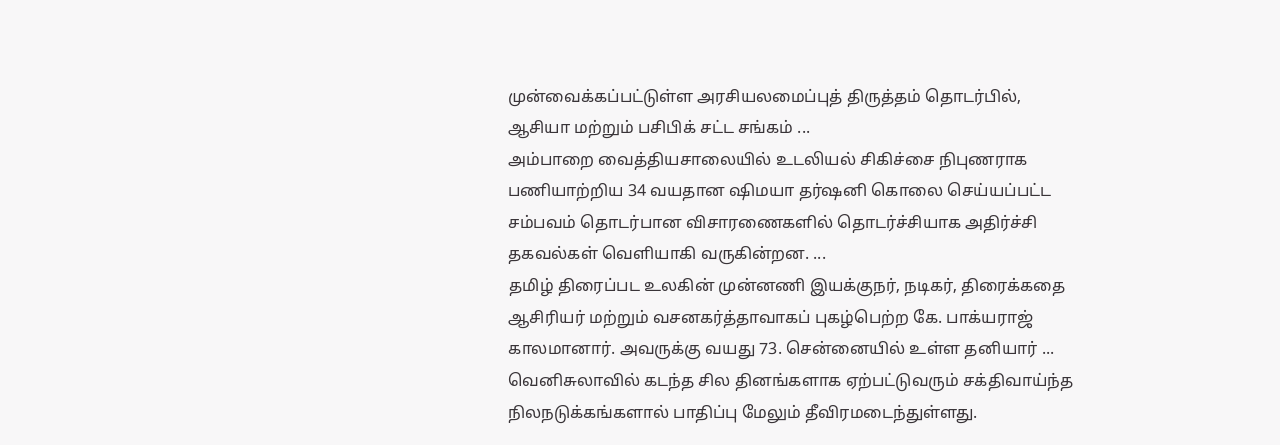முன்வைக்கப்பட்டுள்ள அரசியலமைப்புத் திருத்தம் தொடர்பில், ஆசியா மற்றும் பசிபிக் சட்ட சங்கம் ...
அம்பாறை வைத்தியசாலையில் உடலியல் சிகிச்சை நிபுணராக பணியாற்றிய 34 வயதான ஷிமயா தர்ஷனி கொலை செய்யப்பட்ட சம்பவம் தொடர்பான விசாரணைகளில் தொடர்ச்சியாக அதிர்ச்சி தகவல்கள் வெளியாகி வருகின்றன. ...
தமிழ் திரைப்பட உலகின் முன்னணி இயக்குநர், நடிகர், திரைக்கதை ஆசிரியர் மற்றும் வசனகர்த்தாவாகப் புகழ்பெற்ற கே. பாக்யராஜ் காலமானார். அவருக்கு வயது 73. சென்னையில் உள்ள தனியார் ...
வெனிசுலாவில் கடந்த சில தினங்களாக ஏற்பட்டுவரும் சக்திவாய்ந்த நிலநடுக்கங்களால் பாதிப்பு மேலும் தீவிரமடைந்துள்ளது.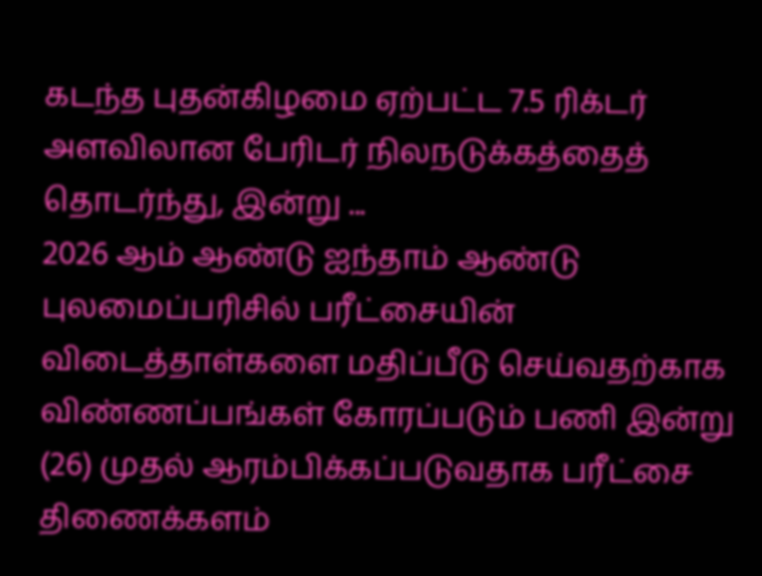கடந்த புதன்கிழமை ஏற்பட்ட 7.5 ரிக்டர் அளவிலான பேரிடர் நிலநடுக்கத்தைத் தொடர்ந்து, இன்று ...
2026 ஆம் ஆண்டு ஐந்தாம் ஆண்டு புலமைப்பரிசில் பரீட்சையின் விடைத்தாள்களை மதிப்பீடு செய்வதற்காக விண்ணப்பங்கள் கோரப்படும் பணி இன்று (26) முதல் ஆரம்பிக்கப்படுவதாக பரீட்சை திணைக்களம்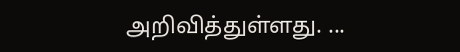அறிவித்துள்ளது. ...